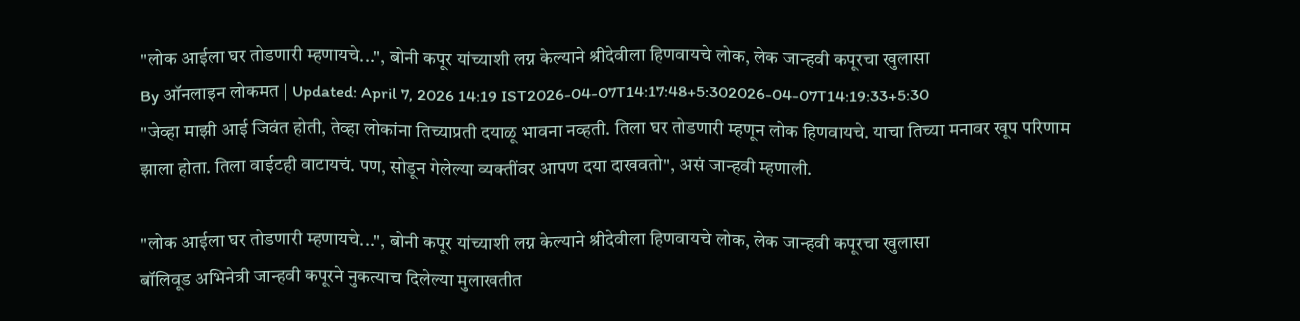"लोक आईला घर तोडणारी म्हणायचे...", बोनी कपूर यांच्याशी लग्न केल्याने श्रीदेवीला हिणवायचे लोक, लेक जान्हवी कपूरचा खुलासा
By ऑनलाइन लोकमत | Updated: April 7, 2026 14:19 IST2026-04-07T14:17:48+5:302026-04-07T14:19:33+5:30
"जेव्हा माझी आई जिवंत होती, तेव्हा लोकांना तिच्याप्रती दयाळू भावना नव्हती. तिला घर तोडणारी म्हणून लोक हिणवायचे. याचा तिच्या मनावर खूप परिणाम झाला होता. तिला वाईटही वाटायचं. पण, सोडून गेलेल्या व्यक्तींवर आपण दया दाखवतो", असं जान्हवी म्हणाली.

"लोक आईला घर तोडणारी म्हणायचे...", बोनी कपूर यांच्याशी लग्न केल्याने श्रीदेवीला हिणवायचे लोक, लेक जान्हवी कपूरचा खुलासा
बॉलिवूड अभिनेत्री जान्हवी कपूरने नुकत्याच दिलेल्या मुलाखतीत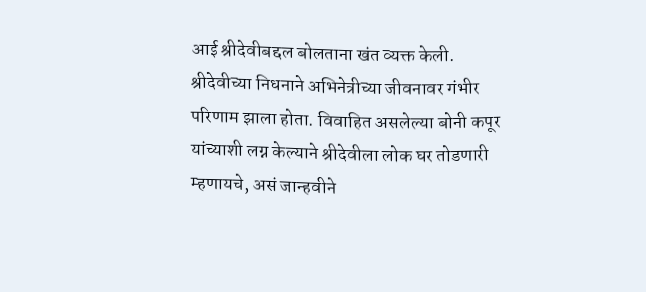आई श्रीदेवीबद्दल बोलताना खंत व्यक्त केली. श्रीदेवीच्या निधनाने अभिनेत्रीच्या जीवनावर गंभीर परिणाम झाला होता. विवाहित असलेल्या बोनी कपूर यांच्याशी लग्न केल्याने श्रीदेवीला लोक घर तोडणारी म्हणायचे, असं जान्हवीने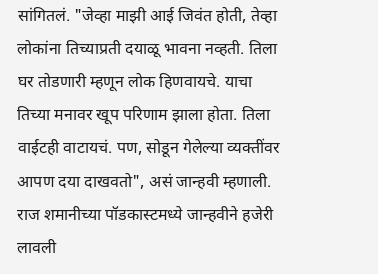सांगितलं. "जेव्हा माझी आई जिवंत होती, तेव्हा लोकांना तिच्याप्रती दयाळू भावना नव्हती. तिला घर तोडणारी म्हणून लोक हिणवायचे. याचा तिच्या मनावर खूप परिणाम झाला होता. तिला वाईटही वाटायचं. पण, सोडून गेलेल्या व्यक्तींवर आपण दया दाखवतो", असं जान्हवी म्हणाली.
राज शमानीच्या पॉडकास्टमध्ये जान्हवीने हजेरी लावली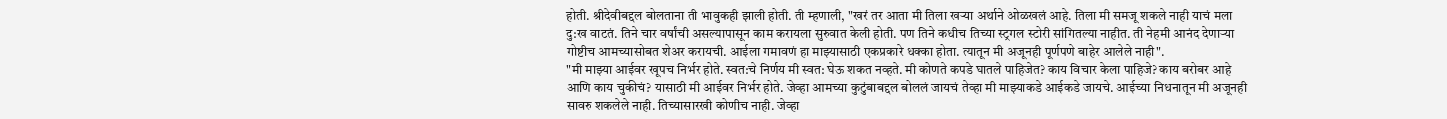होती. श्रीदेवीबद्दल बोलताना ती भावुकही झाली होती. ती म्हणाली, "खरं तर आता मी तिला खऱ्या अर्थाने ओळखलं आहे. तिला मी समजू शकले नाही याचं मला दु:ख वाटतं. तिने चार वर्षांची असल्यापासून काम करायला सुरुवात केली होती. पण तिने कधीच तिच्या स्ट्रगल स्टोरी सांगितल्या नाहीत. ती नेहमी आनंद देणाऱ्या गोष्टीच आमच्यासोबत शेअर करायची. आईला गमावणं हा माझ्यासाठी एकप्रकारे धक्का होता. त्यातून मी अजूनही पूर्णपणे बाहेर आलेले नाही".
"मी माझ्या आईवर खूपच निर्भर होते. स्वत:चे निर्णय मी स्वत: घेऊ शकत नव्हते. मी कोणते कपडे घातले पाहिजेत? काय विचार केला पाहिजे? काय बरोबर आहे आणि काय चुकीचं? यासाठी मी आईवर निर्भर होते. जेव्हा आमच्या कुटुंबाबद्दल बोललं जायचं तेव्हा मी माझ्याकडे आईकडे जायचे. आईच्या निधनातून मी अजूनही सावरु शकलेले नाही. तिच्यासारखी कोणीच नाही. जेव्हा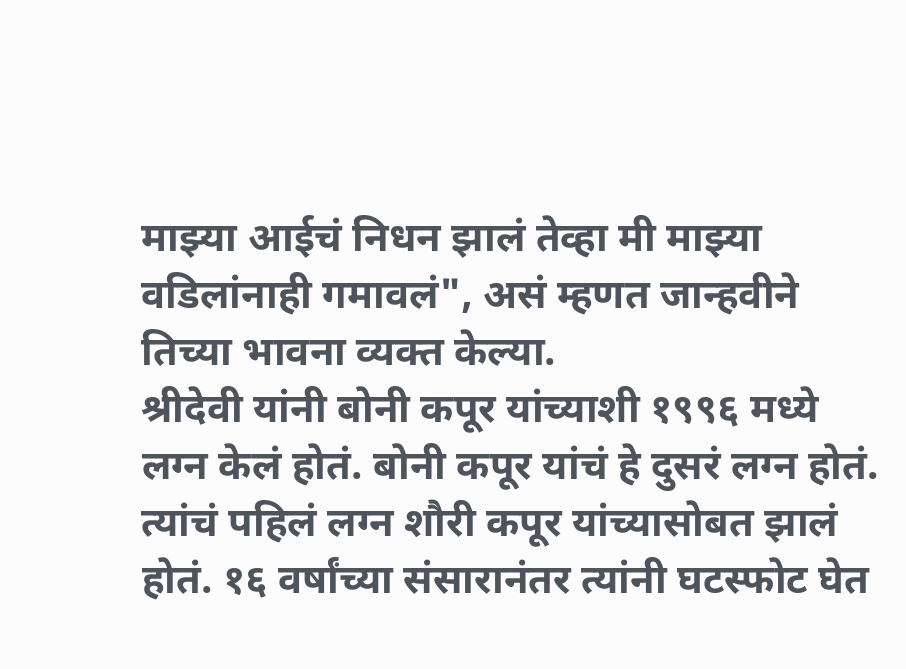माझ्या आईचं निधन झालं तेव्हा मी माझ्या वडिलांनाही गमावलं", असं म्हणत जान्हवीने तिच्या भावना व्यक्त केल्या.
श्रीदेवी यांनी बोनी कपूर यांच्याशी १९९६ मध्ये लग्न केलं होतं. बोनी कपूर यांचं हे दुसरं लग्न होतं. त्यांचं पहिलं लग्न शौरी कपूर यांच्यासोबत झालं होतं. १६ वर्षांच्या संसारानंतर त्यांनी घटस्फोट घेत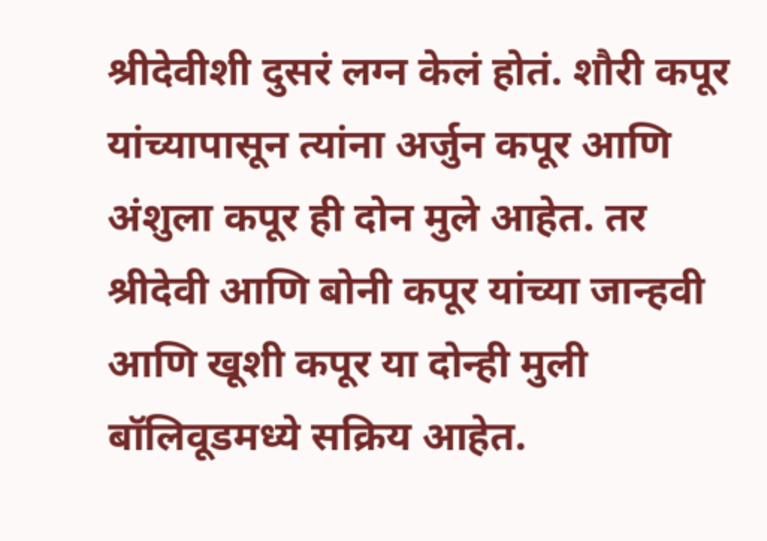श्रीदेवीशी दुसरं लग्न केलं होतं. शौरी कपूर यांच्यापासून त्यांना अर्जुन कपूर आणि अंशुला कपूर ही दोन मुले आहेत. तर श्रीदेवी आणि बोनी कपूर यांच्या जान्हवी आणि खूशी कपूर या दोन्ही मुली बॉलिवूडमध्ये सक्रिय आहेत.